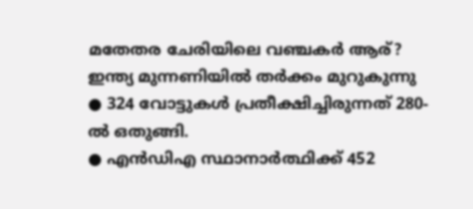മതേതര ചേരിയിലെ വഞ്ചകർ ആര്? ഇന്ത്യ മുന്നണിയിൽ തർക്കം മുറുകുന്നു
● 324 വോട്ടുകൾ പ്രതീക്ഷിച്ചിരുന്നത് 280-ൽ ഒതുങ്ങി.
● എൻഡിഎ സ്ഥാനാർത്ഥിക്ക് 452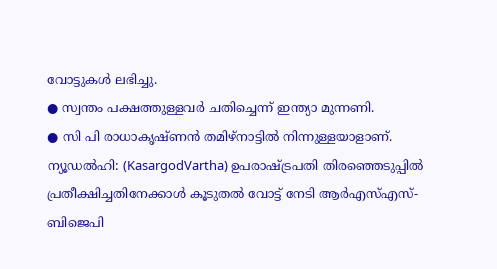വോട്ടുകൾ ലഭിച്ചു.
● സ്വന്തം പക്ഷത്തുള്ളവർ ചതിച്ചെന്ന് ഇന്ത്യാ മുന്നണി.
● സി പി രാധാകൃഷ്ണൻ തമിഴ്നാട്ടിൽ നിന്നുള്ളയാളാണ്.
ന്യൂഡൽഹി: (KasargodVartha) ഉപരാഷ്ട്രപതി തിരഞ്ഞെടുപ്പിൽ പ്രതീക്ഷിച്ചതിനേക്കാൾ കൂടുതൽ വോട്ട് നേടി ആർഎസ്എസ്-ബിജെപി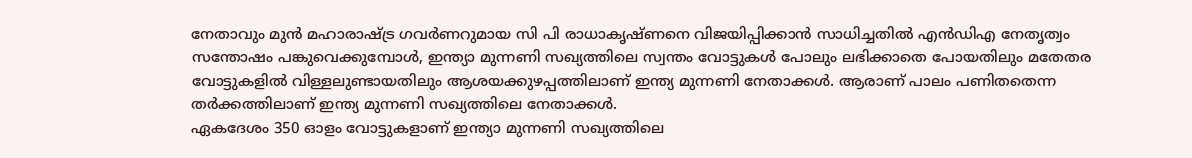നേതാവും മുൻ മഹാരാഷ്ട്ര ഗവർണറുമായ സി പി രാധാകൃഷ്ണനെ വിജയിപ്പിക്കാൻ സാധിച്ചതിൽ എൻഡിഎ നേതൃത്വം സന്തോഷം പങ്കുവെക്കുമ്പോൾ, ഇന്ത്യാ മുന്നണി സഖ്യത്തിലെ സ്വന്തം വോട്ടുകൾ പോലും ലഭിക്കാതെ പോയതിലും മതേതര വോട്ടുകളിൽ വിള്ളലുണ്ടായതിലും ആശയക്കുഴപ്പത്തിലാണ് ഇന്ത്യ മുന്നണി നേതാക്കൾ. ആരാണ് പാലം പണിതതെന്ന തർക്കത്തിലാണ് ഇന്ത്യ മുന്നണി സഖ്യത്തിലെ നേതാക്കൾ.
ഏകദേശം 350 ഓളം വോട്ടുകളാണ് ഇന്ത്യാ മുന്നണി സഖ്യത്തിലെ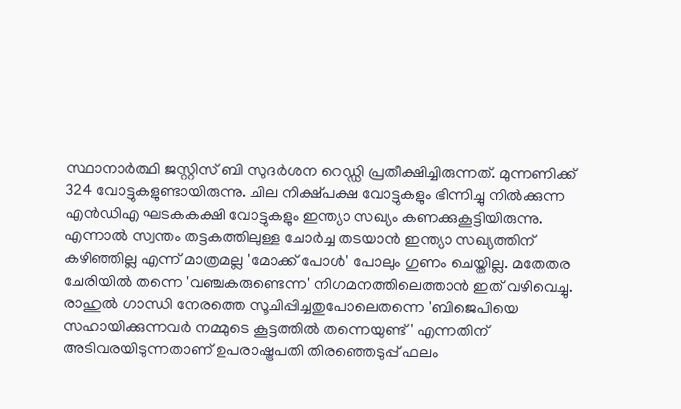സ്ഥാനാർത്ഥി ജസ്റ്റിസ് ബി സുദർശന റെഡ്ഡി പ്രതീക്ഷിച്ചിരുന്നത്. മുന്നണിക്ക് 324 വോട്ടുകളുണ്ടായിരുന്നു. ചില നിക്ഷ്പക്ഷ വോട്ടുകളും ഭിന്നിച്ചു നിൽക്കുന്ന എൻഡിഎ ഘടകകക്ഷി വോട്ടുകളും ഇന്ത്യാ സഖ്യം കണക്കുകൂട്ടിയിരുന്നു.
എന്നാൽ സ്വന്തം തട്ടകത്തിലുള്ള ചോർച്ച തടയാൻ ഇന്ത്യാ സഖ്യത്തിന് കഴിഞ്ഞില്ല എന്ന് മാത്രമല്ല 'മോക്ക് പോൾ' പോലും ഗുണം ചെയ്തില്ല. മതേതര ചേരിയിൽ തന്നെ 'വഞ്ചകരുണ്ടെന്ന' നിഗമനത്തിലെത്താൻ ഇത് വഴിവെച്ചു. രാഹുൽ ഗാന്ധി നേരത്തെ സൂചിപ്പിച്ചതുപോലെതന്നെ 'ബിജെപിയെ സഹായിക്കുന്നവർ നമ്മുടെ കൂട്ടത്തിൽ തന്നെയുണ്ട്' എന്നതിന് അടിവരയിടുന്നതാണ് ഉപരാഷ്ട്രപതി തിരഞ്ഞെടുപ്പ് ഫലം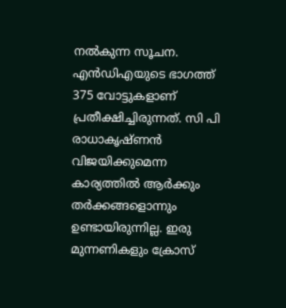നൽകുന്ന സൂചന.
എൻഡിഎയുടെ ഭാഗത്ത് 375 വോട്ടുകളാണ് പ്രതീക്ഷിച്ചിരുന്നത്. സി പി രാധാകൃഷ്ണൻ വിജയിക്കുമെന്ന കാര്യത്തിൽ ആർക്കും തർക്കങ്ങളൊന്നും ഉണ്ടായിരുന്നില്ല. ഇരു മുന്നണികളും ക്രോസ്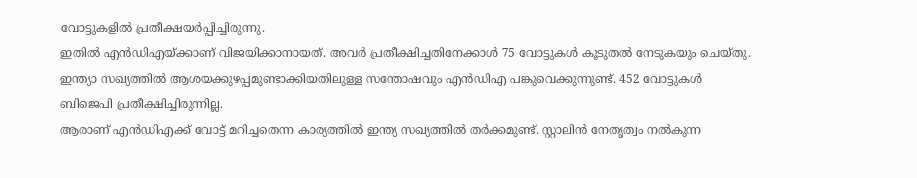വോട്ടുകളിൽ പ്രതീക്ഷയർപ്പിച്ചിരുന്നു.
ഇതിൽ എൻഡിഎയ്ക്കാണ് വിജയിക്കാനായത്. അവർ പ്രതീക്ഷിച്ചതിനേക്കാൾ 75 വോട്ടുകൾ കൂടുതൽ നേടുകയും ചെയ്തു. ഇന്ത്യാ സഖ്യത്തിൽ ആശയക്കുഴപ്പമുണ്ടാക്കിയതിലുള്ള സന്തോഷവും എൻഡിഎ പങ്കുവെക്കുന്നുണ്ട്. 452 വോട്ടുകൾ ബിജെപി പ്രതീക്ഷിച്ചിരുന്നില്ല.
ആരാണ് എൻഡിഎക്ക് വോട്ട് മറിച്ചതെന്ന കാര്യത്തിൽ ഇന്ത്യ സഖ്യത്തിൽ തർക്കമുണ്ട്. സ്റ്റാലിൻ നേതൃത്വം നൽകുന്ന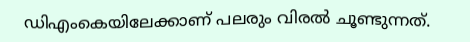ഡിഎംകെയിലേക്കാണ് പലരും വിരൽ ചൂണ്ടുന്നത്.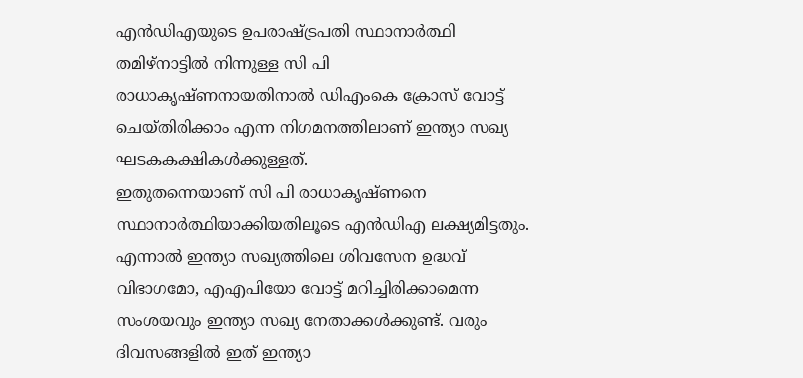എൻഡിഎയുടെ ഉപരാഷ്ട്രപതി സ്ഥാനാർത്ഥി തമിഴ്നാട്ടിൽ നിന്നുള്ള സി പി രാധാകൃഷ്ണനായതിനാൽ ഡിഎംകെ ക്രോസ് വോട്ട് ചെയ്തിരിക്കാം എന്ന നിഗമനത്തിലാണ് ഇന്ത്യാ സഖ്യ ഘടകകക്ഷികൾക്കുള്ളത്.
ഇതുതന്നെയാണ് സി പി രാധാകൃഷ്ണനെ സ്ഥാനാർത്ഥിയാക്കിയതിലൂടെ എൻഡിഎ ലക്ഷ്യമിട്ടതും. എന്നാൽ ഇന്ത്യാ സഖ്യത്തിലെ ശിവസേന ഉദ്ധവ് വിഭാഗമോ, എഎപിയോ വോട്ട് മറിച്ചിരിക്കാമെന്ന സംശയവും ഇന്ത്യാ സഖ്യ നേതാക്കൾക്കുണ്ട്. വരും ദിവസങ്ങളിൽ ഇത് ഇന്ത്യാ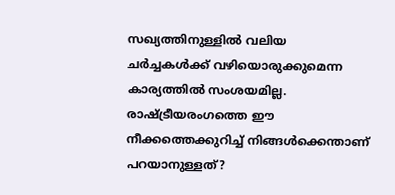സഖ്യത്തിനുള്ളിൽ വലിയ ചർച്ചകൾക്ക് വഴിയൊരുക്കുമെന്ന കാര്യത്തിൽ സംശയമില്ല.
രാഷ്ട്രീയരംഗത്തെ ഈ നീക്കത്തെക്കുറിച്ച് നിങ്ങൾക്കെന്താണ് പറയാനുള്ളത്?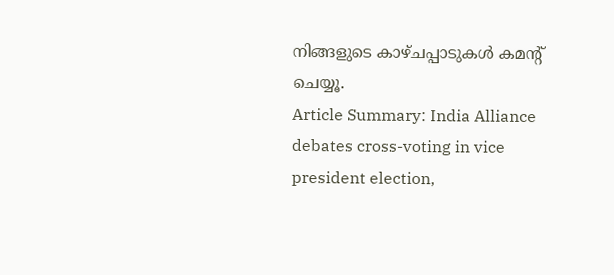നിങ്ങളുടെ കാഴ്ചപ്പാടുകൾ കമൻ്റ് ചെയ്യൂ.
Article Summary: India Alliance debates cross-voting in vice president election,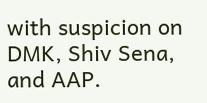with suspicion on DMK, Shiv Sena, and AAP.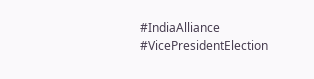#IndiaAlliance #VicePresidentElection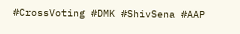#CrossVoting #DMK #ShivSena #AAP